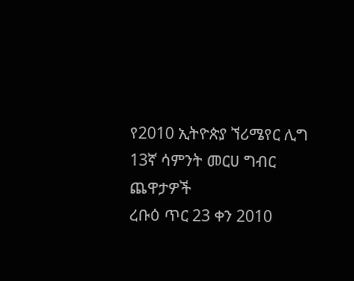የ2010 ኢትዮጵያ ኘሪሜየር ሊግ 13ኛ ሳምንት መርሀ ግብር ጨዋታዎች
ረቡዕ ጥር 23 ቀን 2010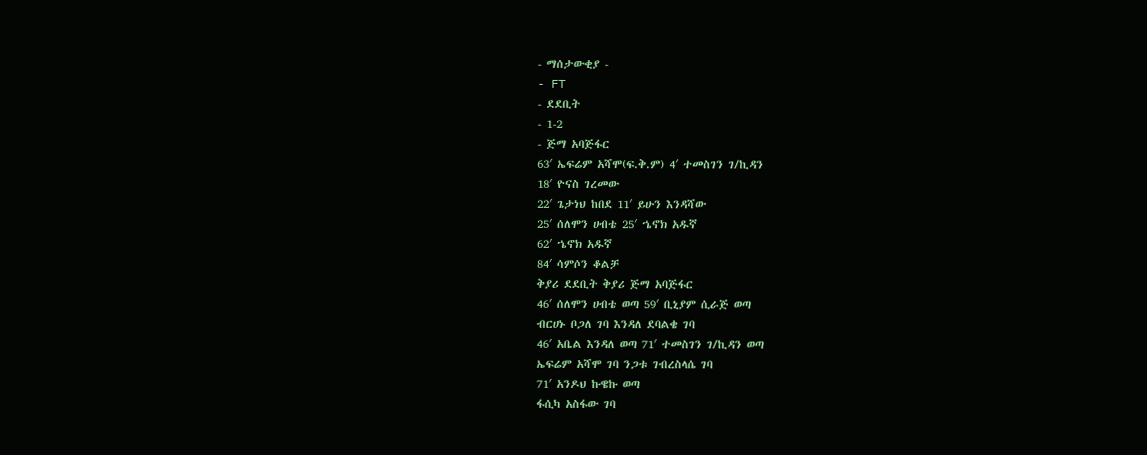- ማሰታውቂያ -
- FT
- ደደቢት
- 1-2
- ጅማ አባጅፋር
63′ ኤፍሬም አሻሞ(ፍ.ቅ.ም) 4′ ተመስገን ገ/ኪዳን
18′ ዮናስ ገረመው
22′ ጌታነህ ከበደ 11′ ይሁን እንዳሻው
25′ ሰለሞን ሀብቴ 25′ ኄኖክ አዱኛ
62′ ኄኖክ አዱኛ
84′ ሳምሶን ቆልቻ
ቅያሪ ደደቢት ቅያሪ ጅማ አባጅፋር
46′ ሰለሞን ሀብቴ ወጣ 59′ ቢኒያም ሲራጅ ወጣ
ብርሀኑ ቦጋለ ገባ እንዳለ ደባልቄ ገባ
46′ አቤል እንዳለ ወጣ 71′ ተመስገን ገ/ኪዳን ወጣ
ኤፍሬም አሻሞ ገባ ንጋቱ ገብረስላሴ ገባ
71′ አንዶህ ኩዌኩ ወጣ
ፋሲካ አስፋው ገባ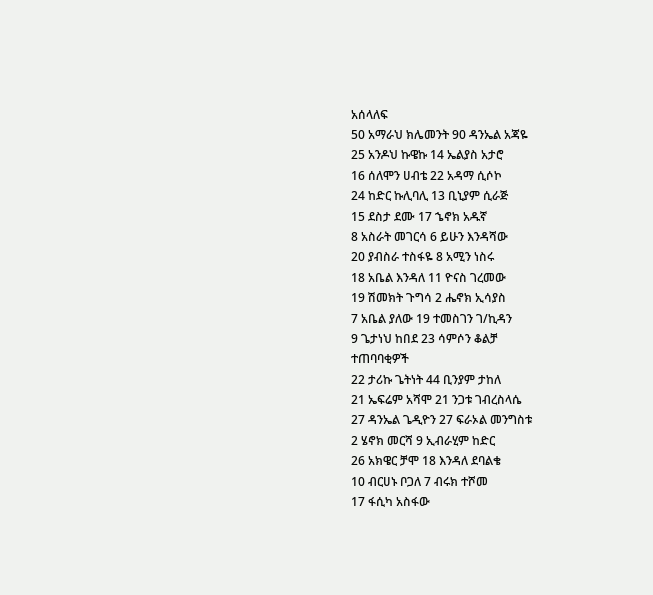አሰላለፍ
50 አማራህ ክሌመንት 90 ዳንኤል አጃዬ
25 አንዶህ ኩዌኩ 14 ኤልያስ አታሮ
16 ሰለሞን ሀብቴ 22 አዳማ ሲሶኮ
24 ከድር ኩሊባሊ 13 ቢኒያም ሲራጅ
15 ደስታ ደሙ 17 ኄኖክ አዱኛ
8 አስራት መገርሳ 6 ይሁን እንዳሻው
20 ያብስራ ተስፋዬ 8 አሚን ነስሩ
18 አቤል እንዳለ 11 ዮናስ ገረመው
19 ሽመክት ጉግሳ 2 ሔኖክ ኢሳያስ
7 አቤል ያለው 19 ተመስገን ገ/ኪዳን
9 ጌታነህ ከበደ 23 ሳምሶን ቆልቻ
ተጠባባቂዎች
22 ታሪኩ ጌትነት 44 ቢንያም ታከለ
21 ኤፍሬም አሻሞ 21 ንጋቱ ገብረስላሴ
27 ዳንኤል ጌዲዮን 27 ፍራኦል መንግስቱ
2 ሄኖክ መርሻ 9 ኢብራሂም ከድር
26 አክዌር ቻሞ 18 እንዳለ ደባልቄ
10 ብርሀኑ ቦጋለ 7 ብሩክ ተሾመ
17 ፋሲካ አስፋው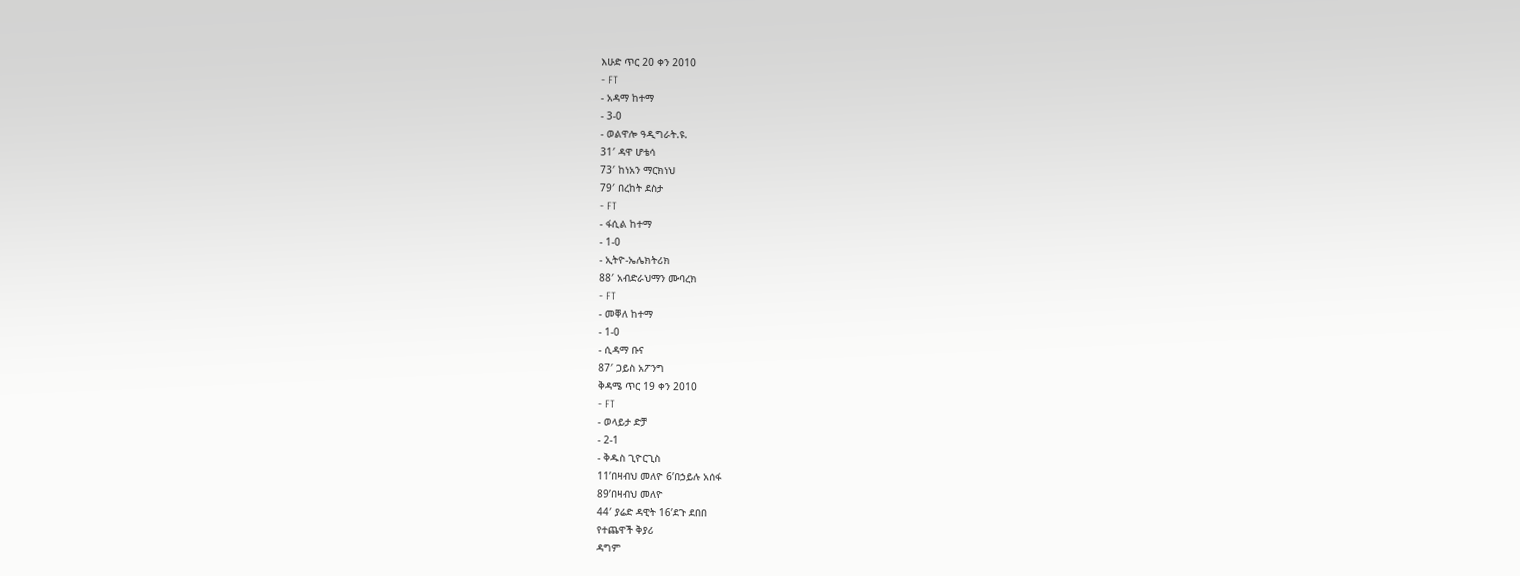እሁድ ጥር 20 ቀን 2010
- FT
- አዳማ ከተማ
- 3-0
- ወልዋሎ ዓዲግራት.ዩ.
31′ ዳዋ ሆቴሳ
73′ ከነአን ማርክነህ
79′ በረከት ደስታ
- FT
- ፋሲል ከተማ
- 1-0
- ኢትዮ-ኤሌክትሪክ
88′ አብድራህማን ሙባረክ
- FT
- መቐለ ከተማ
- 1-0
- ሲዳማ ቡና
87′ ጋይስ አፖንግ
ቅዳሜ ጥር 19 ቀን 2010
- FT
- ወላይታ ድቻ
- 2-1
- ቅዱስ ጊዮርጊስ
11’በዛብህ መለዮ 6’በኃይሉ አሰፋ
89’በዛብህ መለዮ
44′ ያሬድ ዳዊት 16’ደጉ ደበበ
የተጨዋች ቅያሪ
ዳግም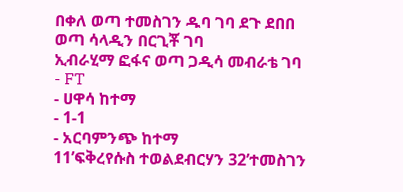በቀለ ወጣ ተመስገን ዱባ ገባ ደጉ ደበበ ወጣ ሳላዲን በርጊቾ ገባ
ኢብራሂማ ፎፋና ወጣ ጋዲሳ መብራቴ ገባ
- FT
- ሀዋሳ ከተማ
- 1-1
- አርባምንጭ ከተማ
11’ፍቅረየሱስ ተወልደብርሃን 32’ተመስገን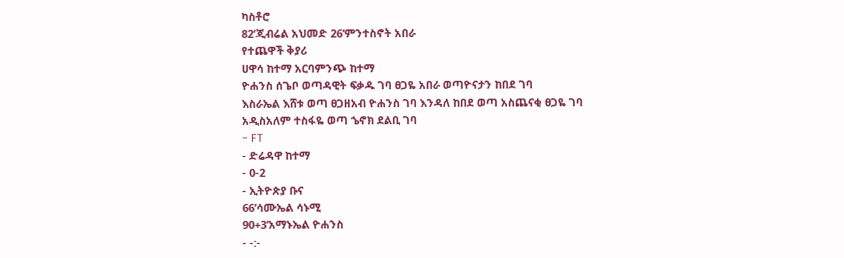ካስቶሮ
82’ጂብሬል አህመድ 26’ምንተስኖት አበራ
የተጨዋች ቅያሪ
ሀዋሳ ከተማ አርባምንጭ ከተማ
ዮሐንስ ሰጌቦ ወጣዳዊት ፍቃዱ ገባ ፀጋዬ አበራ ወጣዮናታን ከበደ ገባ
እስራኤል እሸቱ ወጣ ፀጋዘአብ ዮሐንስ ገባ እንዳለ ከበደ ወጣ አስጨናቂ ፀጋዬ ገባ
አዲስአለም ተስፋዬ ወጣ ኄኖክ ደልቢ ገባ
- FT
- ድሬዳዋ ከተማ
- 0-2
- ኢትዮጵያ ቡና
66’ሳሙኤል ሳኑሚ
90+3’አማኑኤል ዮሐንስ
- -:-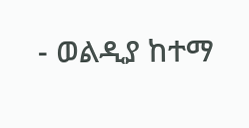- ወልዲያ ከተማ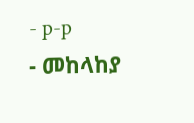- p-p
- መከላከያ